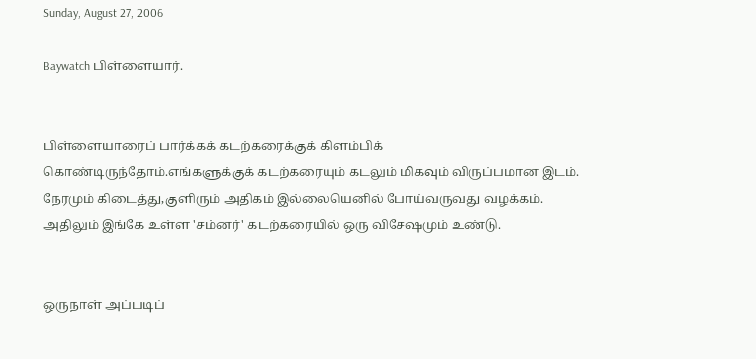Sunday, August 27, 2006

Baywatch பிள்ளையார்.


பிள்ளையாரைப் பார்க்கக் கடற்கரைக்குக் கிளம்பிக் கொண்டிருந்தோம்.எங்களுக்குக் கடற்கரையும் கடலும் மிகவும் விருப்பமான இடம். நேரமும் கிடைத்து,குளிரும் அதிகம் இல்லையெனில் போய்வருவது வழக்கம். அதிலும் இங்கே உள்ள 'சம்னர்' கடற்கரையில் ஒரு விசேஷமும் உண்டு.


ஒருநாள் அப்படிப்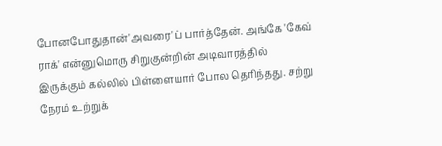போனபோதுதான்'அவரை'ப் பார்த்தேன். அங்கே 'கேவ் ராக்' என்னுமொரு சிறுகுன்றின் அடிவாரத்தில் இருக்கும் கல்லில் பிள்ளையார் போல தெரிந்தது. சற்று நேரம் உற்றுக்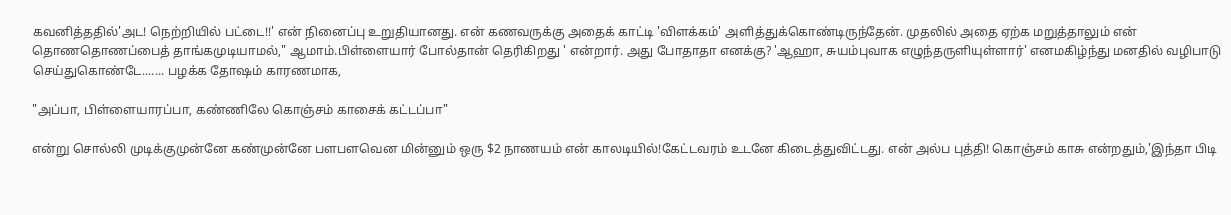கவனித்ததில்'அட! நெற்றியில் பட்டை!!' என் நினைப்பு உறுதியானது. என் கணவருக்கு அதைக் காட்டி 'விளக்கம்' அளித்துக்கொண்டிருந்தேன். முதலில் அதை ஏற்க மறுத்தாலும் என் தொணதொணப்பைத் தாங்கமுடியாமல்," ஆமாம்.பிள்ளையார் போல்தான் தெரிகிறது ' என்றார். அது போதாதா எனக்கு? 'ஆஹா, சுயம்புவாக எழுந்தருளியுள்ளார்' எனமகிழ்ந்து மனதில் வழிபாடு செய்துகொண்டே....... பழக்க தோஷம் காரணமாக,

"அப்பா, பிள்ளையாரப்பா, கண்ணிலே கொஞ்சம் காசைக் கட்டப்பா"

என்று சொல்லி முடிக்குமுன்னே கண்முன்னே பளபளவென மின்னும் ஒரு $2 நாணயம் என் காலடியில்!கேட்டவரம் உடனே கிடைத்துவிட்டது. என் அல்ப புத்தி! கொஞ்சம் காசு என்றதும்,'இந்தா பிடி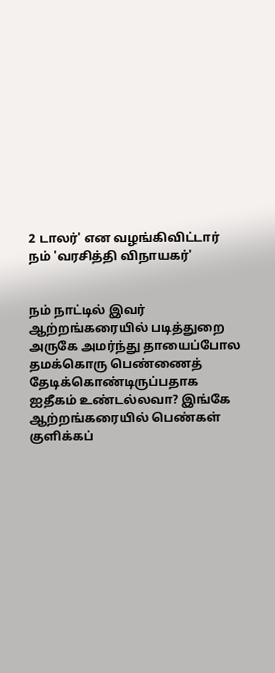2 டாலர்' என வழங்கிவிட்டார் நம் 'வரசித்தி விநாயகர்'


நம் நாட்டில் இவர் ஆற்றங்கரையில் படித்துறை அருகே அமர்ந்து தாயைப்போல தமக்கொரு பெண்ணைத் தேடிக்கொண்டிருப்பதாக ஐதீகம் உண்டல்லவா? இங்கே ஆற்றங்கரையில் பெண்கள் குளிக்கப்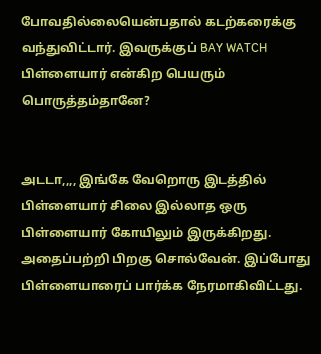போவதில்லையென்பதால் கடற்கரைக்கு வந்துவிட்டார். இவருக்குப் BAY WATCH பிள்ளையார் என்கிற பெயரும் பொருத்தம்தானே?


அடடா,,,, இங்கே வேறொரு இடத்தில் பிள்ளையார் சிலை இல்லாத ஒரு பிள்ளையார் கோயிலும் இருக்கிறது. அதைப்பற்றி பிறகு சொல்வேன். இப்போது பிள்ளையாரைப் பார்க்க நேரமாகிவிட்டது.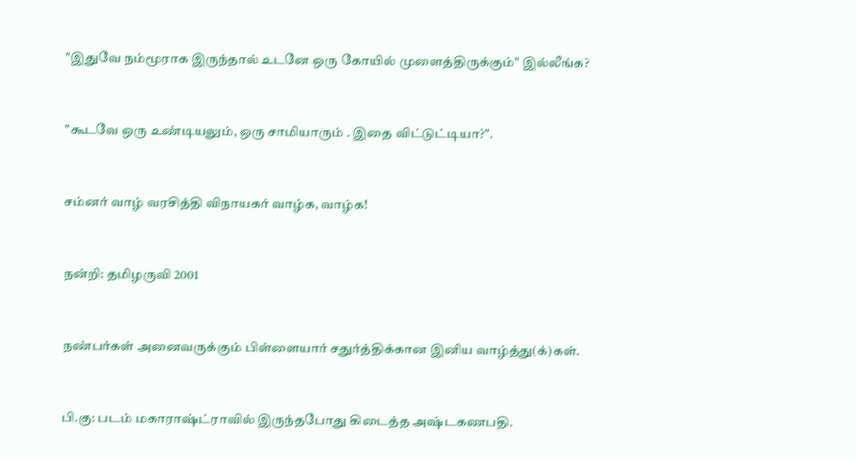"இதுவே நம்மூராக இருந்தால் உடனே ஒரு கோயில் முளைத்திருக்கும்" இல்லீங்க?


"கூடவே ஒரு உண்டியலும், ஒரு சாமியாரும் . இதை விட்டுட்டியா?".


சம்னர் வாழ் வரசித்தி விநாயகர் வாழ்க, வாழ்க!


நன்றி: தமிழருவி 2001


நண்பர்கள் அனைவருக்கும் பிள்ளையார் சதுர்த்திக்கான இனிய வாழ்த்து(க்)கள்.


பி.கு: படம் மகாராஷ்ட்ராவில் இருந்தபோது கிடைத்த அஷ்டகணபதி.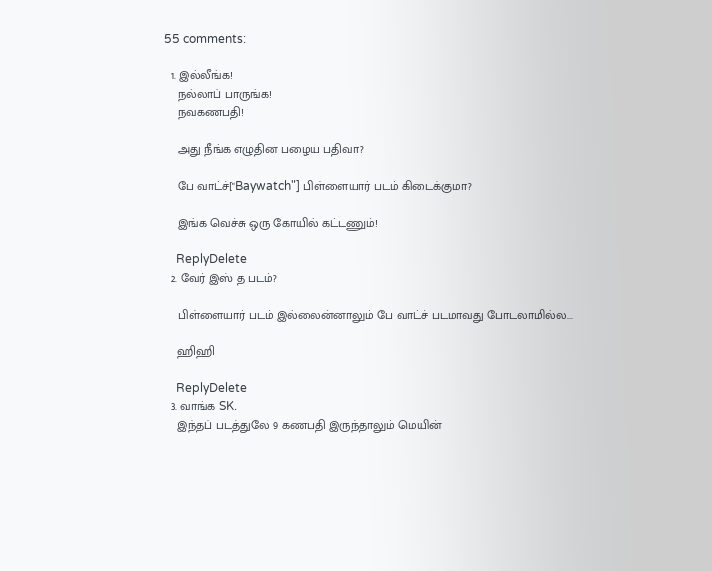55 comments:

  1. இல்லீங்க!
    நல்லாப் பாருங்க!
    நவகணபதி!

    அது நீங்க எழுதின பழைய பதிவா?

    பே வாட்ச்["Baywatch"] பிள்ளையார் படம் கிடைக்குமா?

    இங்க வெச்சு ஒரு கோயில் கட்டணும்!

    ReplyDelete
  2. வேர் இஸ் த படம்?

    பிள்ளையார் படம் இல்லைன்னாலும் பே வாட்ச் படமாவது போடலாமில்ல...

    ஹிஹி

    ReplyDelete
  3. வாங்க SK.
    இந்தப் படத்துலே 9 கணபதி இருந்தாலும் மெயின்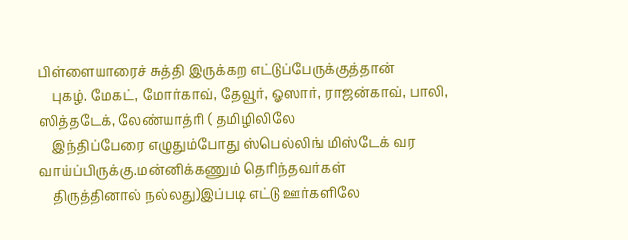பிள்ளையாரைச் சுத்தி இருக்கற எட்டுப்பேருக்குத்தான்
    புகழ். மேகட், மோர்காவ், தேவூர், ஓஸார், ராஜன்காவ், பாலி, ஸித்தடேக், லேண்யாத்ரி ( தமிழிலிலே
    இந்திப்பேரை எழுதும்போது ஸ்பெல்லிங் மிஸ்டேக் வர வாய்ப்பிருக்கு.மன்னிக்கணும் தெரிந்தவர்கள்
    திருத்தினால் நல்லது)இப்படி எட்டு ஊர்களிலே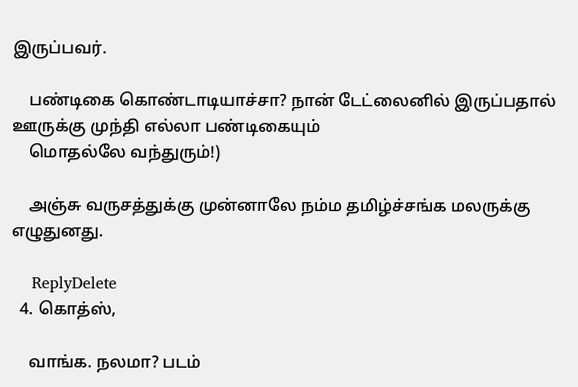இருப்பவர்.

    பண்டிகை கொண்டாடியாச்சா? நான் டேட்லைனில் இருப்பதால் ஊருக்கு முந்தி எல்லா பண்டிகையும்
    மொதல்லே வந்துரும்!)

    அஞ்சு வருசத்துக்கு முன்னாலே நம்ம தமிழ்ச்சங்க மலருக்கு எழுதுனது.

    ReplyDelete
  4. கொத்ஸ்,

    வாங்க. நலமா? படம்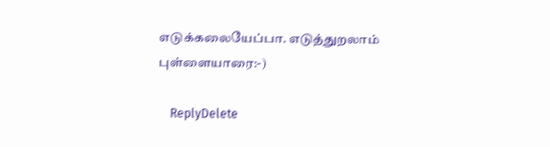எடுக்கலையேப்பா. எடுத்துறலாம் புள்ளையாரை:-)

    ReplyDelete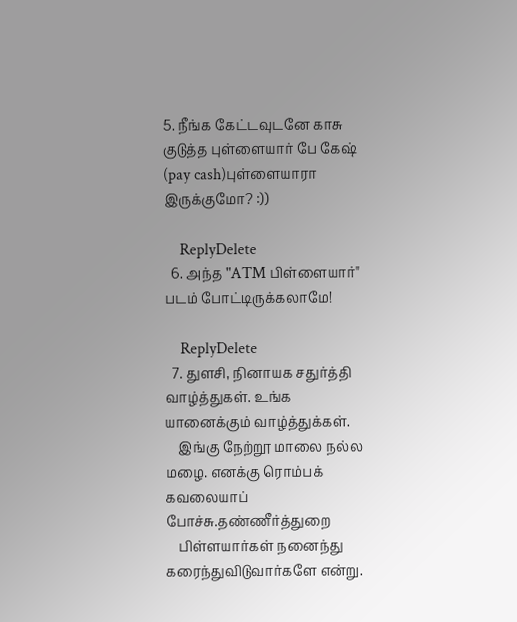5. நீங்க கேட்டவுடனே காசு குடுத்த புள்ளையார் பே கேஷ் (pay cash)புள்ளையாரா இருக்குமோ? :))

    ReplyDelete
  6. அந்த "ATM பிள்ளையார்" படம் போட்டிருக்கலாமே!

    ReplyDelete
  7. துளசி, நினாயக சதுர்த்தி வாழ்த்துகள். உங்க யானைக்கும் வாழ்த்துக்கள்.
    இங்கு நேற்றூ மாலை நல்ல மழை. எனக்கு ரொம்பக் கவலையாப் போச்சு.தண்ணீர்த்துறை
    பிள்ளயார்கள் நனைந்து கரைந்துவிடுவார்களே என்று.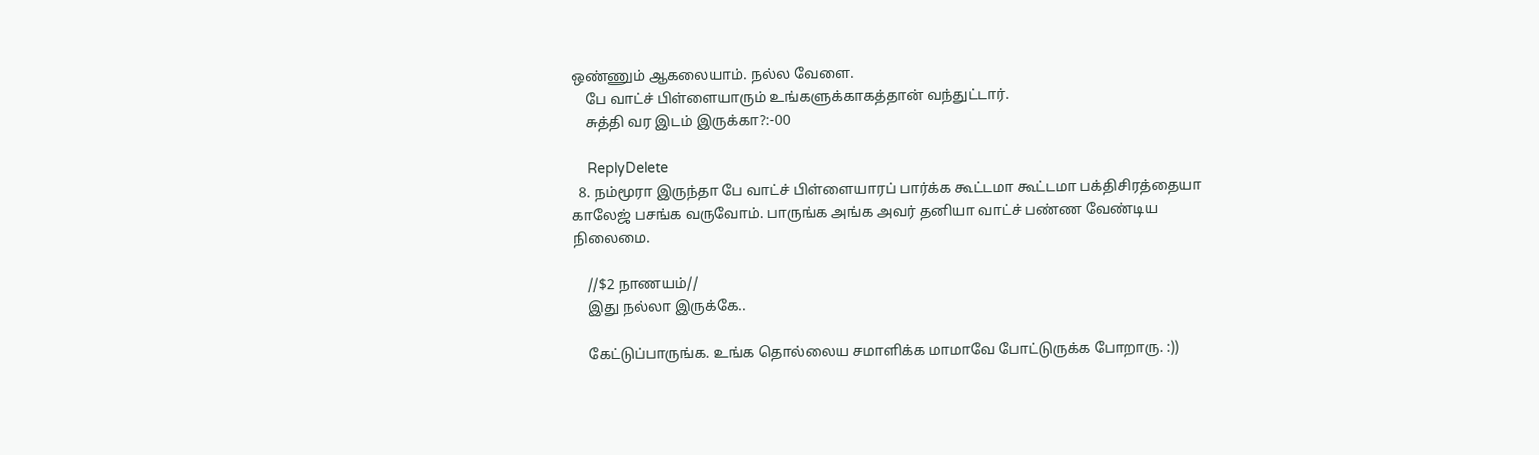ஒண்ணும் ஆகலையாம். நல்ல வேளை.
    பே வாட்ச் பிள்ளையாரும் உங்களுக்காகத்தான் வந்துட்டார்.
    சுத்தி வர இடம் இருக்கா?:-00

    ReplyDelete
  8. நம்மூரா இருந்தா பே வாட்ச் பிள்ளையாரப் பார்க்க கூட்டமா கூட்டமா பக்திசிரத்தையா காலேஜ் பசங்க வருவோம். பாருங்க அங்க அவர் தனியா வாட்ச் பண்ண வேண்டிய நிலைமை.

    //$2 நாணயம்//
    இது நல்லா இருக்கே..

    கேட்டுப்பாருங்க. உங்க தொல்லைய சமாளிக்க மாமாவே போட்டுருக்க போறாரு. :))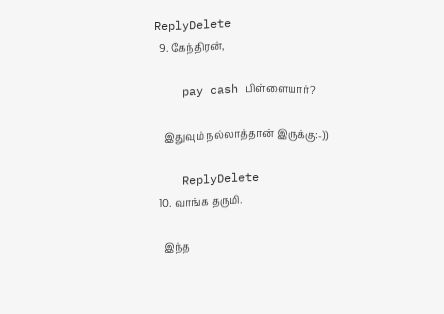ReplyDelete
  9. கேந்திரன்,

    pay cash பிள்ளையார்?

    இதுவும் நல்லாத்தான் இருக்கு:-))

    ReplyDelete
  10. வாங்க தருமி.

    இந்த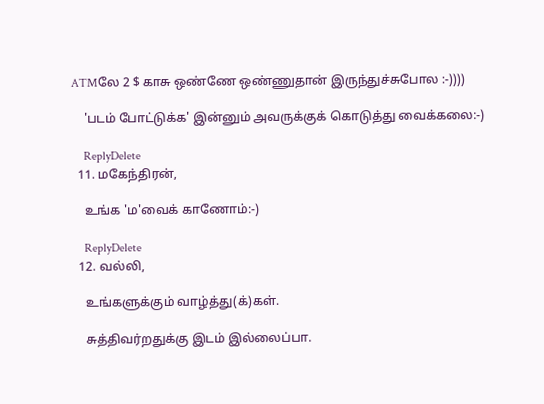ATMலே 2 $ காசு ஒண்ணே ஒண்ணுதான் இருந்துச்சுபோல :-))))

    'படம் போட்டுக்க' இன்னும் அவருக்குக் கொடுத்து வைக்கலை:-)

    ReplyDelete
  11. மகேந்திரன்,

    உங்க 'ம'வைக் காணோம்:-)

    ReplyDelete
  12. வல்லி,

    உங்களுக்கும் வாழ்த்து(க்)கள்.

    சுத்திவர்றதுக்கு இடம் இல்லைப்பா.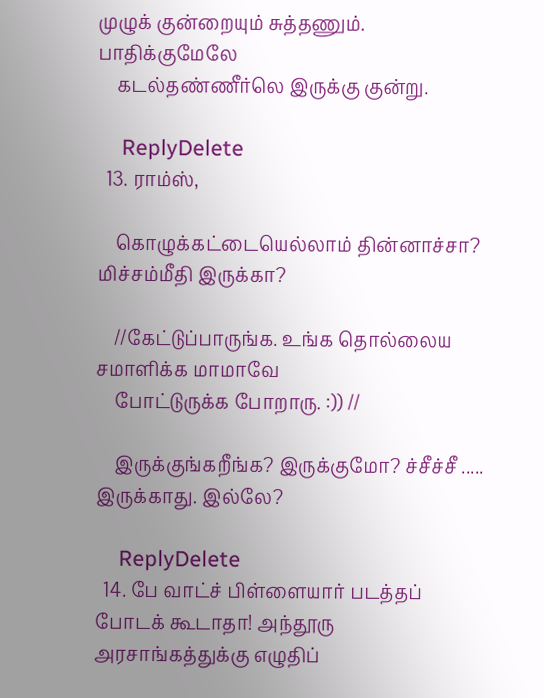முழுக் குன்றையும் சுத்தணும். பாதிக்குமேலே
    கடல்தண்ணீர்லெ இருக்கு குன்று.

    ReplyDelete
  13. ராம்ஸ்,

    கொழுக்கட்டையெல்லாம் தின்னாச்சா? மிச்சம்மீதி இருக்கா?

    //கேட்டுப்பாருங்க. உங்க தொல்லைய சமாளிக்க மாமாவே
    போட்டுருக்க போறாரு. :)) //

    இருக்குங்கறீங்க? இருக்குமோ? ச்சீச்சீ ..... இருக்காது. இல்லே?

    ReplyDelete
  14. பே வாட்ச் பிள்ளையார் படத்தப் போடக் கூடாதா! அந்தூரு அரசாங்கத்துக்கு எழுதிப்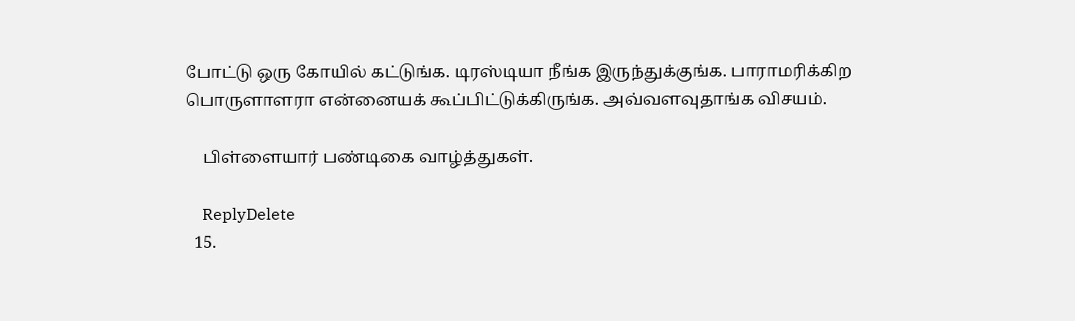போட்டு ஒரு கோயில் கட்டுங்க. டிரஸ்டியா நீங்க இருந்துக்குங்க. பாராமரிக்கிற பொருளாளரா என்னையக் கூப்பிட்டுக்கிருங்க. அவ்வளவுதாங்க விசயம்.

    பிள்ளையார் பண்டிகை வாழ்த்துகள்.

    ReplyDelete
  15.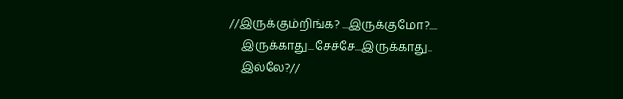//இருக்கும்றிங்க? ...இருக்குமோ?....
    இருக்காது...சேச்சே...இருக்காது..
    இல்லே?//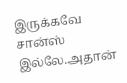இருக்கவே சான்ஸ் இல்லே.அதான்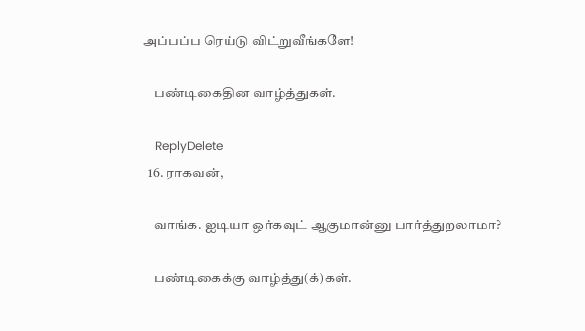அப்பப்ப ரெய்டு விட்றுவீங்களே!

    பண்டிகைதின வாழ்த்துகள்.

    ReplyDelete
  16. ராகவன்,

    வாங்க. ஐடியா ஒர்கவுட் ஆகுமான்னு பார்த்துறலாமா?

    பண்டிகைக்கு வாழ்த்து(க்)கள்.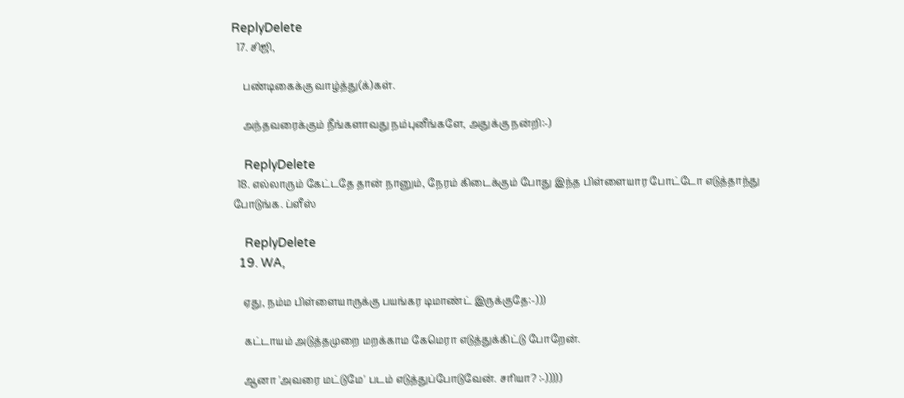ReplyDelete
  17. சிஜி,

    பண்டிகைக்கு வாழ்த்து(க்)கள்.

    அந்தவரைக்கும் நீங்களாவது நம்புனீங்களே, அதுக்கு நன்றி:-)

    ReplyDelete
  18. எல்லாரும் கேட்டதே தான் நானும், நேரம் கிடைக்கும் போது இந்த பிள்ளையார போட்டோ எடுத்தாந்து போடுங்க. ப்ளீஸ்

    ReplyDelete
  19. WA,

    ஏது, நம்ம பிள்ளையாருக்கு பயங்கர டிமாண்ட் இருக்குதே:-)))

    கட்டாயம் அடுத்தமுறை மறக்காம கேமெரா எடுத்துக்கிட்டு போறேன்.

    ஆனா 'அவரை மட்டுமே' படம் எடுத்துப்போடுவேன். சரியா? :-)))))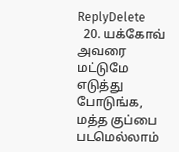ReplyDelete
  20. யக்கோவ் அவரை மட்டுமே எடுத்து போடுங்க, மத்த குப்பை படமெல்லாம்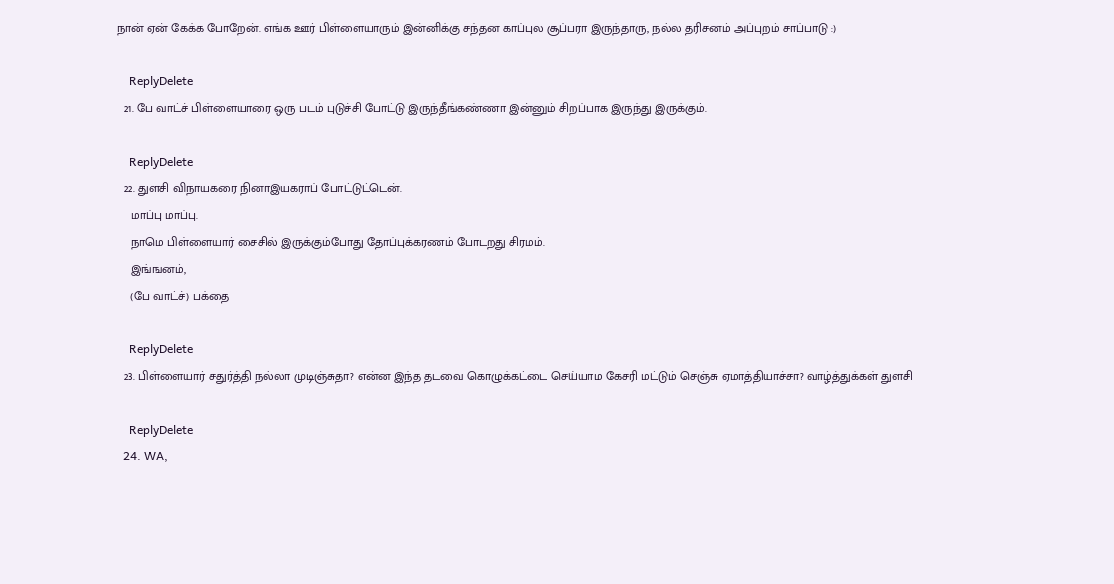நான் ஏன் கேக்க போறேன். எங்க ஊர் பிள்ளையாரும் இன்னிக்கு சந்தன காப்புல சூப்பரா இருந்தாரு, நல்ல தரிசனம் அப்புறம் சாப்பாடு :)

    ReplyDelete
  21. பே வாட்ச் பிள்ளையாரை ஒரு படம் புடுச்சி போட்டு இருந்தீங்கண்ணா இன்னும் சிறப்பாக இருந்து இருக்கும்.

    ReplyDelete
  22. துளசி விநாயகரை நினாஇயகராப் போட்டுட்டென்.
    மாப்பு மாப்பு.
    நாமெ பிள்ளையார் சைசில் இருக்கும்போது தோப்புக்கரணம் போடறது சிரமம்.
    இங்ஙனம்,
    (பே வாட்ச்) பக்தை

    ReplyDelete
  23. பிள்ளையார் சதுர்த்தி நல்லா முடிஞ்சுதா? என்ன இந்த தடவை கொழுக்கட்டை செய்யாம கேசரி மட்டும் செஞ்சு ஏமாத்தியாச்சா? வாழ்த்துக்கள் துளசி

    ReplyDelete
  24. WA,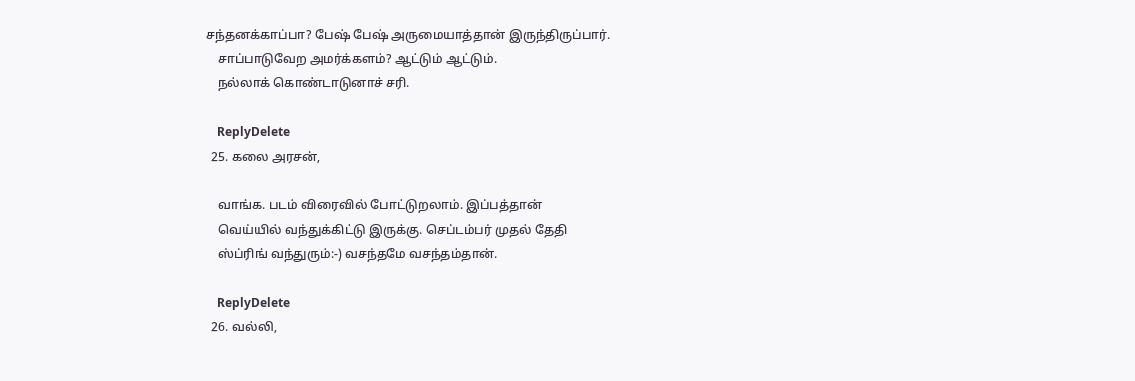சந்தனக்காப்பா? பேஷ் பேஷ் அருமையாத்தான் இருந்திருப்பார்.
    சாப்பாடுவேற அமர்க்களம்? ஆட்டும் ஆட்டும்.
    நல்லாக் கொண்டாடுனாச் சரி.

    ReplyDelete
  25. கலை அரசன்,

    வாங்க. படம் விரைவில் போட்டுறலாம். இப்பத்தான்
    வெய்யில் வந்துக்கிட்டு இருக்கு. செப்டம்பர் முதல் தேதி
    ஸ்ப்ரிங் வந்துரும்:-) வசந்தமே வசந்தம்தான்.

    ReplyDelete
  26. வல்லி,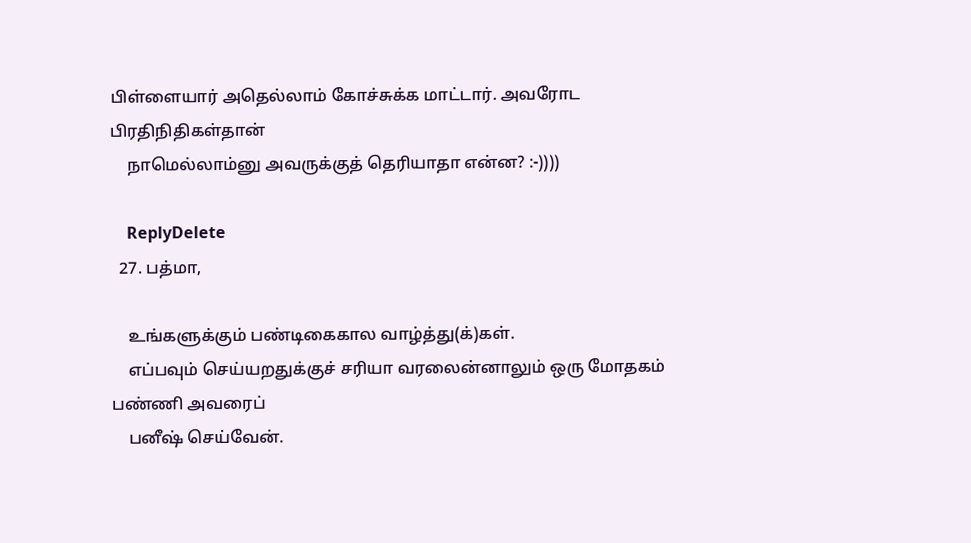பிள்ளையார் அதெல்லாம் கோச்சுக்க மாட்டார். அவரோட பிரதிநிதிகள்தான்
    நாமெல்லாம்னு அவருக்குத் தெரியாதா என்ன? :-))))

    ReplyDelete
  27. பத்மா,

    உங்களுக்கும் பண்டிகைகால வாழ்த்து(க்)கள்.
    எப்பவும் செய்யறதுக்குச் சரியா வரலைன்னாலும் ஒரு மோதகம் பண்ணி அவரைப்
    பனீஷ் செய்வேன்.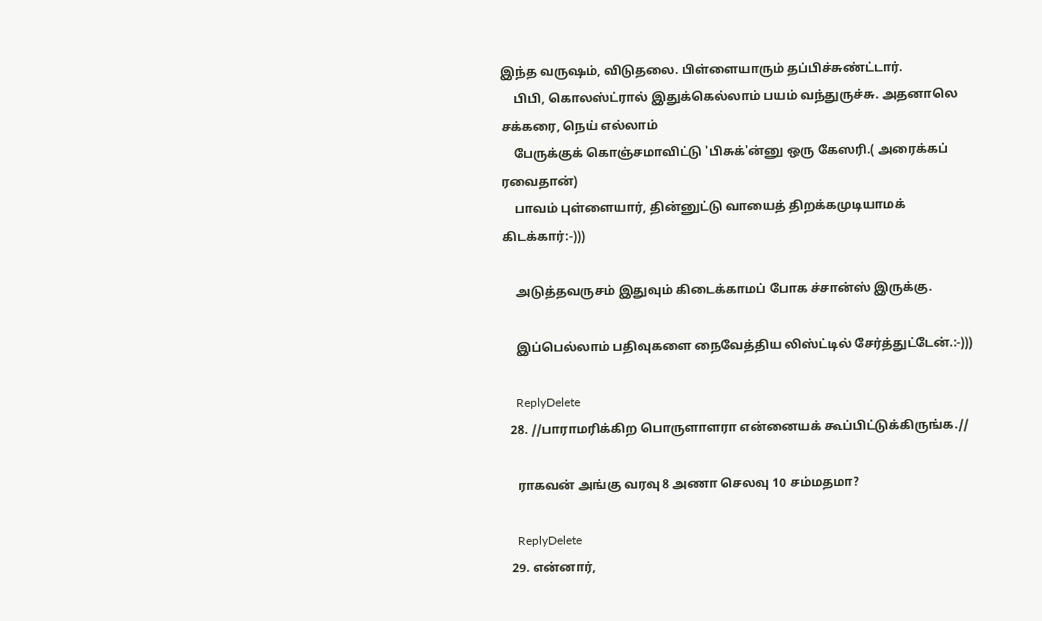இந்த வருஷம், விடுதலை. பிள்ளையாரும் தப்பிச்சுண்ட்டார்.
    பிபி, கொலஸ்ட்ரால் இதுக்கெல்லாம் பயம் வந்துருச்சு. அதனாலெ சக்கரை, நெய் எல்லாம்
    பேருக்குக் கொஞ்சமாவிட்டு 'பிசுக்'ன்னு ஒரு கேஸரி.( அரைக்கப் ரவைதான்)
    பாவம் புள்ளையார், தின்னுட்டு வாயைத் திறக்கமுடியாமக் கிடக்கார்:-)))

    அடுத்தவருசம் இதுவும் கிடைக்காமப் போக ச்சான்ஸ் இருக்கு.

    இப்பெல்லாம் பதிவுகளை நைவேத்திய லிஸ்ட்டில் சேர்த்துட்டேன்.:-)))

    ReplyDelete
  28. //பாராமரிக்கிற பொருளாளரா என்னையக் கூப்பிட்டுக்கிருங்க.//

    ராகவன் அங்கு வரவு 8 அணா செலவு 10 சம்மதமா?

    ReplyDelete
  29. என்னார்,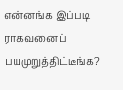என்னங்க இப்படி ராகவனைப் பயமுறுத்திட்டீங்க?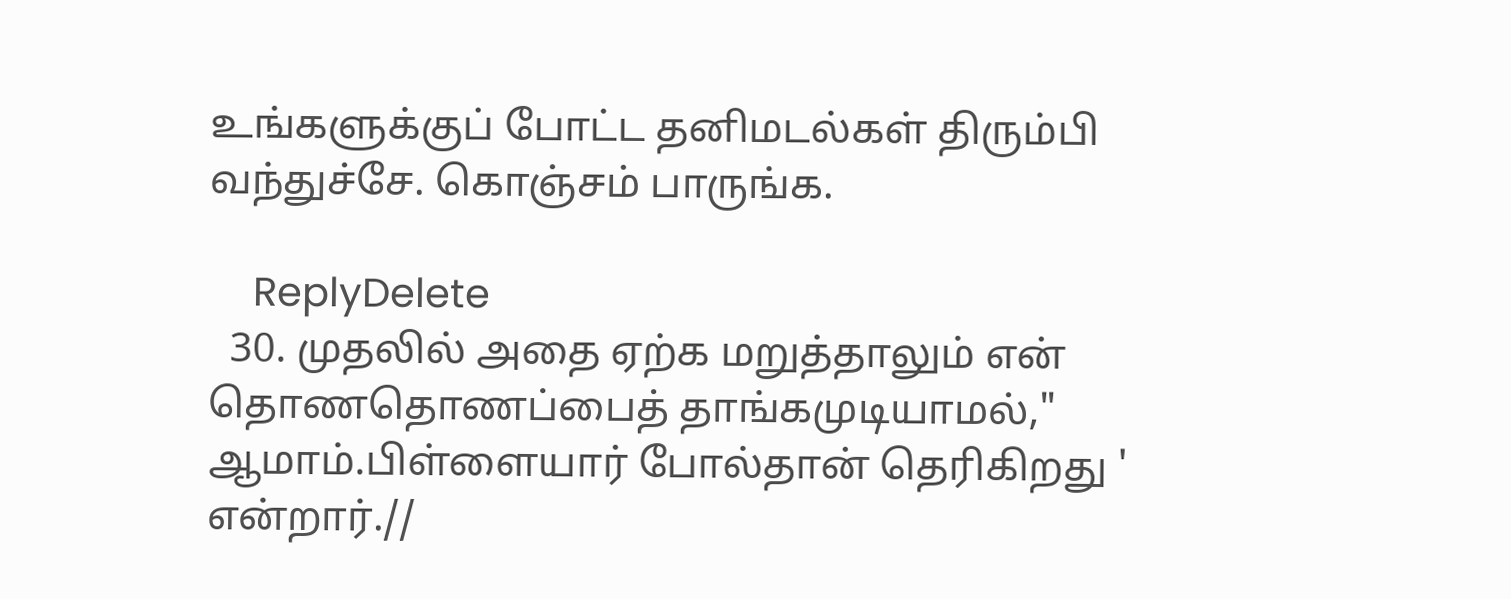உங்களுக்குப் போட்ட தனிமடல்கள் திரும்பி வந்துச்சே. கொஞ்சம் பாருங்க.

    ReplyDelete
  30. முதலில் அதை ஏற்க மறுத்தாலும் என் தொணதொணப்பைத் தாங்கமுடியாமல்," ஆமாம்.பிள்ளையார் போல்தான் தெரிகிறது ' என்றார்.//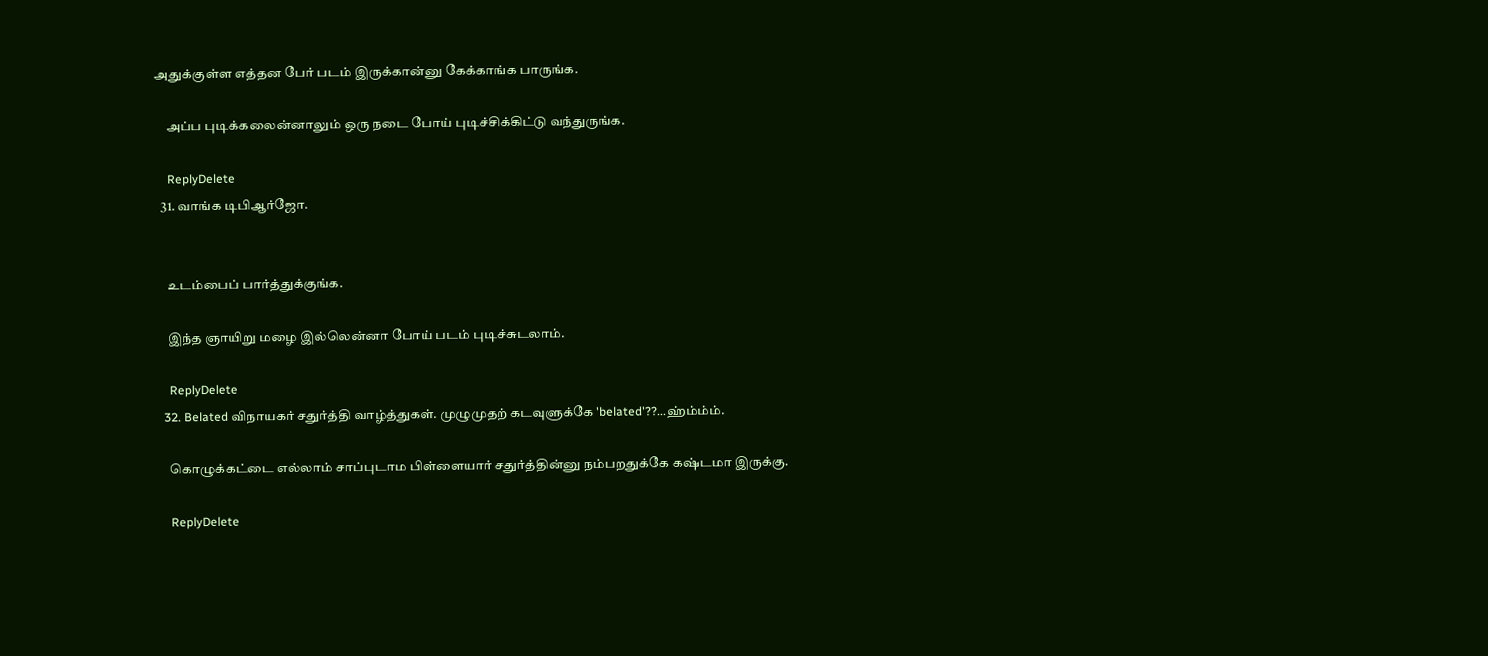அதுக்குள்ள எத்தன பேர் படம் இருக்கான்னு கேக்காங்க பாருங்க.

    அப்ப புடிக்கலைன்னாலும் ஒரு நடை போய் புடிச்சிக்கிட்டு வந்துருங்க.

    ReplyDelete
  31. வாங்க டிபிஆர்ஜோ.


    உடம்பைப் பார்த்துக்குங்க.

    இந்த ஞாயிறு மழை இல்லென்னா போய் படம் புடிச்சுடலாம்.

    ReplyDelete
  32. Belated விநாயகர் சதுர்த்தி வாழ்த்துகள். முழுமுதற் கடவுளுக்கே 'belated'??...ஹ்ம்ம்ம்.

    கொழுக்கட்டை எல்லாம் சாப்புடாம பிள்ளையார் சதுர்த்தின்னு நம்பறதுக்கே கஷ்டமா இருக்கு.

    ReplyDelete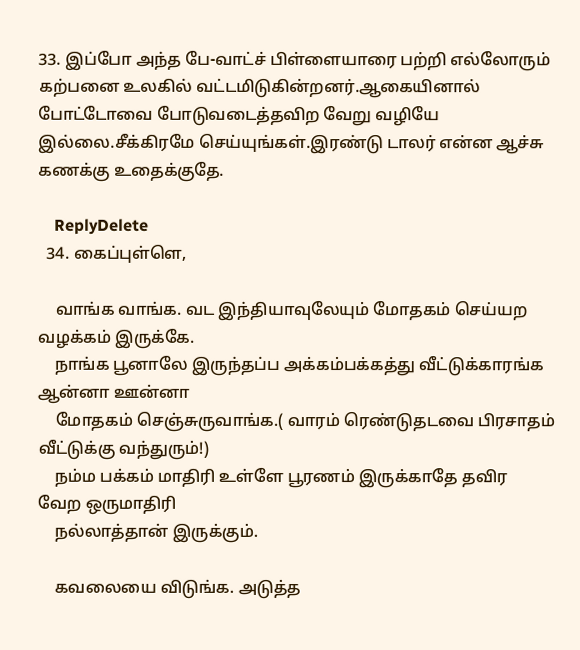33. இப்போ அந்த பே-வாட்ச் பிள்ளையாரை பற்றி எல்லோரும் கற்பனை உலகில் வட்டமிடுகின்றனர்.ஆகையினால் போட்டோவை போடுவடைத்தவிற வேறு வழியே இல்லை.சீக்கிரமே செய்யுங்கள்.இரண்டு டாலர் என்ன ஆச்சு கணக்கு உதைக்குதே.

    ReplyDelete
  34. கைப்புள்ளெ,

    வாங்க வாங்க. வட இந்தியாவுலேயும் மோதகம் செய்யற வழக்கம் இருக்கே.
    நாங்க பூனாலே இருந்தப்ப அக்கம்பக்கத்து வீட்டுக்காரங்க ஆன்னா ஊன்னா
    மோதகம் செஞ்சுருவாங்க.( வாரம் ரெண்டுதடவை பிரசாதம் வீட்டுக்கு வந்துரும்!)
    நம்ம பக்கம் மாதிரி உள்ளே பூரணம் இருக்காதே தவிர வேற ஒருமாதிரி
    நல்லாத்தான் இருக்கும்.

    கவலையை விடுங்க. அடுத்த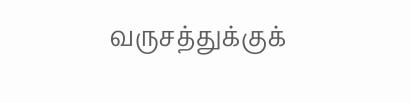வருசத்துக்குக்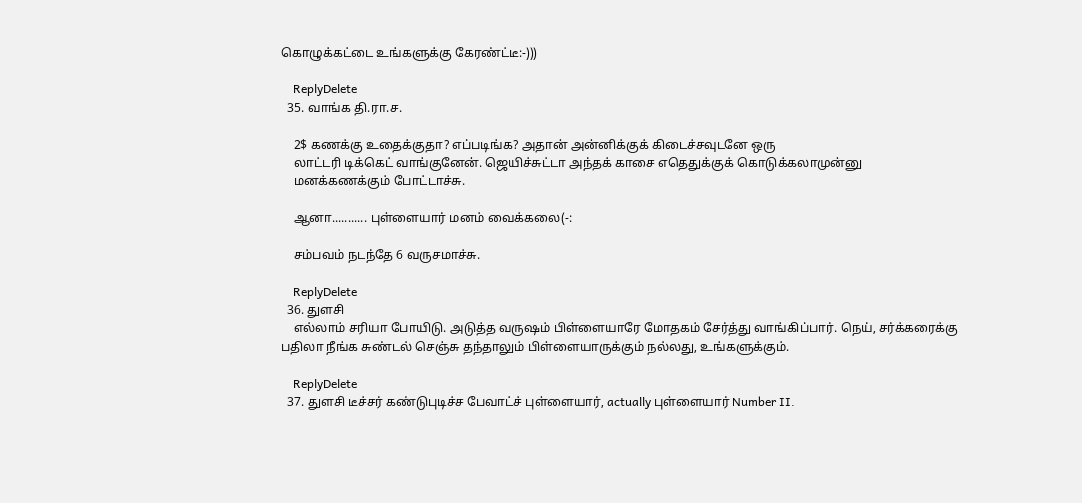கொழுக்கட்டை உங்களுக்கு கேரண்ட்டீ:-)))

    ReplyDelete
  35. வாங்க தி.ரா.ச.

    2$ கணக்கு உதைக்குதா? எப்படிங்க? அதான் அன்னிக்குக் கிடைச்சவுடனே ஒரு
    லாட்டரி டிக்கெட் வாங்குனேன். ஜெயிச்சுட்டா அந்தக் காசை எதெதுக்குக் கொடுக்கலாமுன்னு
    மனக்கணக்கும் போட்டாச்சு.

    ஆனா........... புள்ளையார் மனம் வைக்கலை(-:

    சம்பவம் நடந்தே 6 வருசமாச்சு.

    ReplyDelete
  36. துளசி
    எல்லாம் சரியா போயிடு. அடுத்த வருஷம் பிள்ளையாரே மோதகம் சேர்த்து வாங்கிப்பார். நெய், சர்க்கரைக்கு பதிலா நீங்க சுண்டல் செஞ்சு தந்தாலும் பிள்ளையாருக்கும் நல்லது, உங்களுக்கும்.

    ReplyDelete
  37. துளசி டீச்சர் கண்டுபுடிச்ச பேவாட்ச் புள்ளையார், actually புள்ளையார் Number II.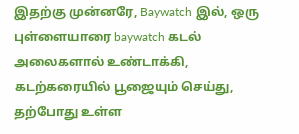இதற்கு முன்னரே, Baywatch இல், ஒரு புள்ளையாரை baywatch கடல் அலைகளால் உண்டாக்கி, கடற்கரையில் பூஜையும் செய்து, தற்போது உள்ள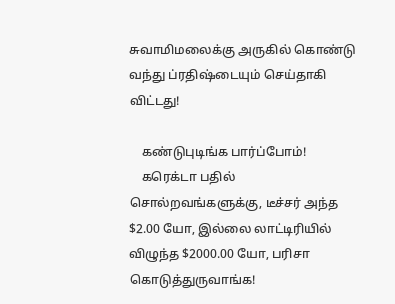சுவாமிமலைக்கு அருகில் கொண்டு வந்து ப்ரதிஷ்டையும் செய்தாகி விட்டது!

    கண்டுபுடிங்க பார்ப்போம்!
    கரெக்டா பதில் சொல்றவங்களுக்கு, டீச்சர் அந்த $2.00 யோ, இல்லை லாட்டிரியில் விழுந்த $2000.00 யோ, பரிசா கொடுத்துருவாங்க!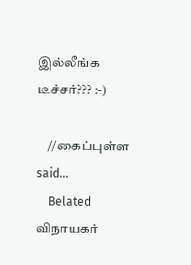இல்லீங்க டீச்சர்??? :-)

    //கைப்புள்ள said...
    Belated விநாயகர்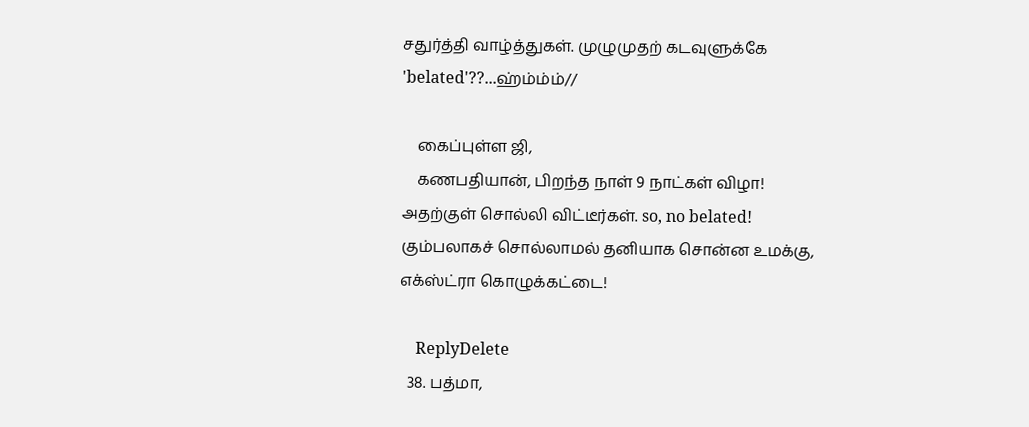சதுர்த்தி வாழ்த்துகள். முழுமுதற் கடவுளுக்கே 'belated'??...ஹ்ம்ம்ம்//

    கைப்புள்ள ஜி,
    கணபதியான், பிறந்த நாள் 9 நாட்கள் விழா! அதற்குள் சொல்லி விட்டீர்கள். so, no belated! கும்பலாகச் சொல்லாமல் தனியாக சொன்ன உமக்கு, எக்ஸ்ட்ரா கொழுக்கட்டை!

    ReplyDelete
  38. பத்மா,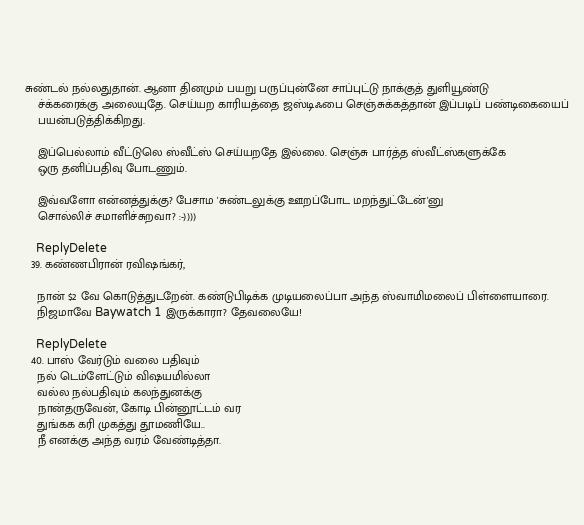சுண்டல் நல்லதுதான். ஆனா தினமும் பயறு பருப்புன்னே சாப்புட்டு நாக்குத் துளியூண்டு
    ச்க்கரைக்கு அலையுதே. செய்யற காரியத்தை ஜஸ்டிஃபை செஞ்சுக்கத்தான் இப்படிப் பண்டிகையைப்
    பயன்படுத்திக்கிறது.

    இப்பெல்லாம் வீட்டுலெ ஸ்வீட்ஸ் செய்யறதே இல்லை. செஞ்சு பார்த்த ஸ்வீட்ஸ்களுக்கே
    ஒரு தனிப்பதிவு போடணும்.

    இவ்வளோ என்னத்துக்கு? பேசாம 'சுண்டலுக்கு ஊறப்போட மறந்துட்டேன்'னு
    சொல்லிச் சமாளிச்சுறவா? :-))))

    ReplyDelete
  39. கண்ணபிரான் ரவிஷங்கர்,

    நான் $2 வே கொடுத்துடறேன். கண்டுபிடிக்க முடியலைப்பா அந்த ஸ்வாமிமலைப் பிள்ளையாரை.
    நிஜமாவே Baywatch 1 இருக்காரா? தேவலையே!

    ReplyDelete
  40. பாஸ் வேர்டும் வலை பதிவும்
    நல் டெம்ளேட்டும் விஷயமில்லா
    வல்ல நல்பதிவும் கலந்துனக்கு
    நான்தருவேன், கோடி பின்னூட்டம் வர
    துங்கக கரி முகத்து தூமணியே..
    நீ எனக்கு அந்த வரம் வேண்டித்தா.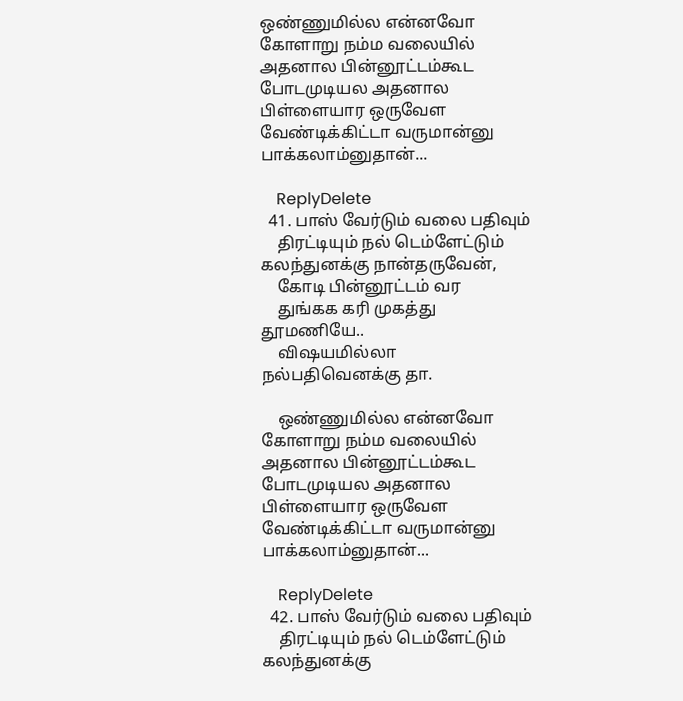ஒண்ணுமில்ல என்னவோ கோளாறு நம்ம வலையில் அதனால பின்னூட்டம்கூட போடமுடியல அதனால பிள்ளையார ஒருவேள வேண்டிக்கிட்டா வருமான்னு பாக்கலாம்னுதான்...

    ReplyDelete
  41. பாஸ் வேர்டும் வலை பதிவும்
    திரட்டியும் நல் டெம்ளேட்டும் கலந்துனக்கு நான்தருவேன்,
    கோடி பின்னூட்டம் வர
    துங்கக கரி முகத்து தூமணியே..
    விஷயமில்லா நல்பதிவெனக்கு தா.

    ஒண்ணுமில்ல என்னவோ கோளாறு நம்ம வலையில் அதனால பின்னூட்டம்கூட போடமுடியல அதனால பிள்ளையார ஒருவேள வேண்டிக்கிட்டா வருமான்னு பாக்கலாம்னுதான்...

    ReplyDelete
  42. பாஸ் வேர்டும் வலை பதிவும்
    திரட்டியும் நல் டெம்ளேட்டும் கலந்துனக்கு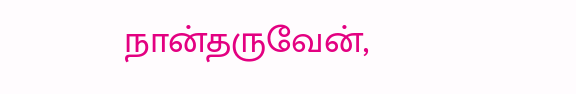நான்தருவேன்,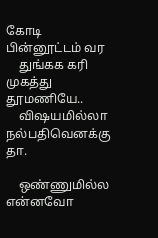கோடி பின்னூட்டம் வர
    துங்கக கரி முகத்து தூமணியே..
    விஷயமில்லா நல்பதிவெனக்கு தா.

    ஒண்ணுமில்ல என்னவோ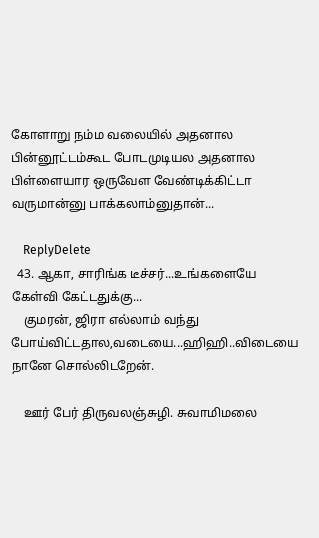கோளாறு நம்ம வலையில் அதனால பின்னூட்டம்கூட போடமுடியல அதனால பிள்ளையார ஒருவேள வேண்டிக்கிட்டா வருமான்னு பாக்கலாம்னுதான்...

    ReplyDelete
  43. ஆகா, சாரிங்க டீச்சர்...உங்களையே கேள்வி கேட்டதுக்கு...
    குமரன், ஜிரா எல்லாம் வந்து போய்விட்டதால,வடையை...ஹிஹி..விடையை நானே சொல்லிடறேன்.

    ஊர் பேர் திருவலஞ்சுழி. சுவாமிமலை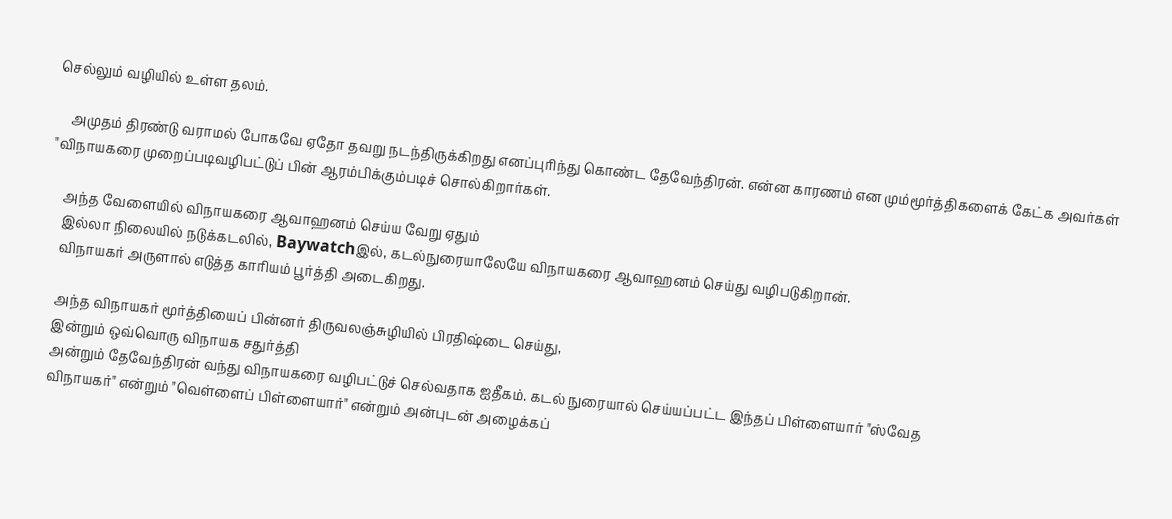செல்லும் வழியில் உள்ள தலம்.

    அமுதம் திரண்டு வராமல் போகவே ஏதோ தவறு நடந்திருக்கிறது எனப்புரிந்து கொண்ட தேவேந்திரன். என்ன காரணம் என மும்மூர்த்திகளைக் கேட்க அவர்கள் "விநாயகரை முறைப்படிவழிபட்டுப் பின் ஆரம்பிக்கும்படிச் சொல்கிறார்கள்.

    அந்த வேளையில் விநாயகரை ஆவாஹனம் செய்ய வேறு ஏதும்
    இல்லா நிலையில் நடுக்கடலில், Baywatchஇல், கடல்நுரையாலேயே விநாயகரை ஆவாஹனம் செய்து வழிபடுகிறான்.
    விநாயகர் அருளால் எடுத்த காரியம் பூர்த்தி அடைகிறது.

    அந்த விநாயகர் மூர்த்தியைப் பின்னர் திருவலஞ்சுழியில் பிரதிஷ்டை செய்து,
    இன்றும் ஒவ்வொரு விநாயக சதுர்த்தி
    அன்றும் தேவேந்திரன் வந்து விநாயகரை வழிபட்டுச் செல்வதாக ஐதீகம். கடல் நுரையால் செய்யப்பட்ட இந்தப் பிள்ளையார் "ஸ்வேத
    விநாயகர்" என்றும் "வெள்ளைப் பிள்ளையார்" என்றும் அன்புடன் அழைக்கப்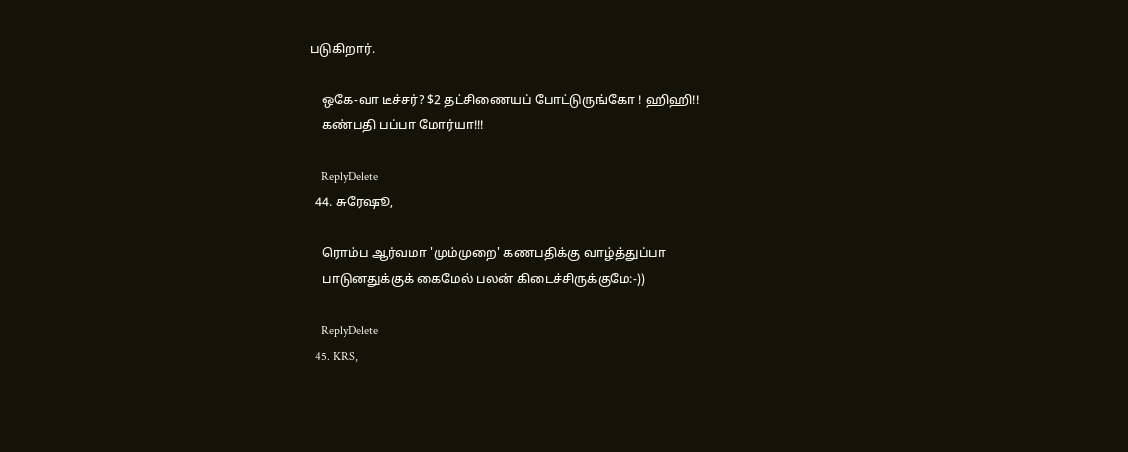படுகிறார்.

    ஒகே-வா டீச்சர்? $2 தட்சிணையப் போட்டுருங்கோ ! ஹிஹி!!
    கண்பதி பப்பா மோர்யா!!!

    ReplyDelete
  44. சுரேஷூ,

    ரொம்ப ஆர்வமா 'மும்முறை' கணபதிக்கு வாழ்த்துப்பா
    பாடுனதுக்குக் கைமேல் பலன் கிடைச்சிருக்குமே:-))

    ReplyDelete
  45. KRS,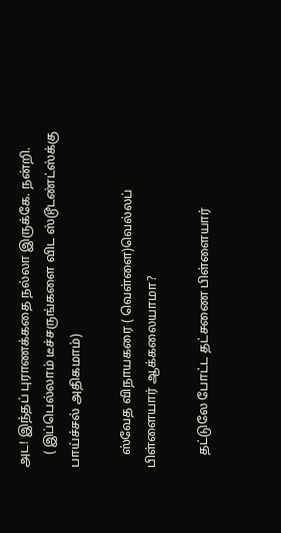அட! இந்தப் புராணக்கதை நல்லா இருக்கே. நன்றி.
    ( இப்பெல்லாம் டீச்சருங்களை விட ஸ்டூடண்ட்ஸ்க்கு பாய்ச்சல் அதிகமாம்)

    ஸ்வேத விநாயகரை ( வெள்ளை)வெல்லப் பிள்ளையார் ஆக்கலையாமா?

    தட்டுலே போட்ட தட்சணை பிள்ளையார்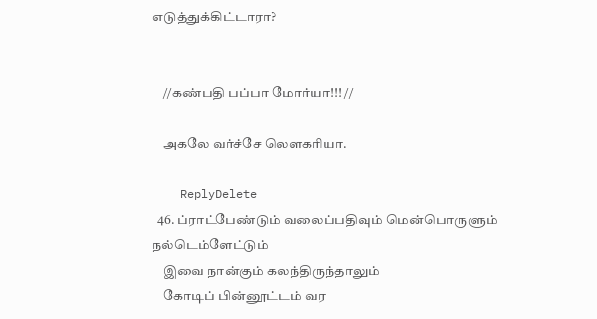எடுத்துக்கிட்டாரா?


    //கண்பதி பப்பா மோர்யா!!! //

    அகலே வர்ச்சே லெளகரியா.

    ReplyDelete
  46. ப்ராட்பேண்டும் வலைப்பதிவும் மென்பொருளும் நல்டெம்ளேட்டும்
    இவை நான்கும் கலந்திருந்தாலும்
    கோடிப் பின்னூட்டம் வர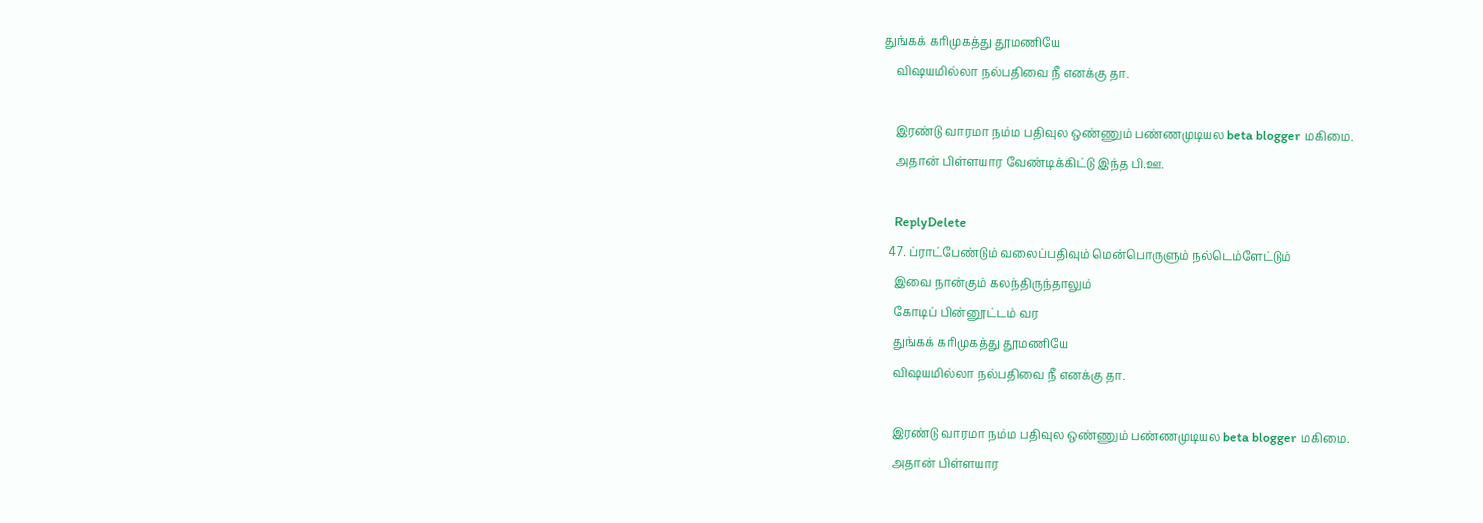துங்கக் கரிமுகத்து தூமணியே
    விஷயமில்லா நல்பதிவை நீ எனக்கு தா.

    இரண்டு வாரமா நம்ம பதிவுல ஒண்ணும் பண்ணமுடியல beta blogger மகிமை.
    அதான் பிள்ளயார வேண்டிக்கிட்டு இந்த பி.ஊ.

    ReplyDelete
  47. ப்ராட்பேண்டும் வலைப்பதிவும் மென்பொருளும் நல்டெம்ளேட்டும்
    இவை நான்கும் கலந்திருந்தாலும்
    கோடிப் பின்னூட்டம் வர
    துங்கக் கரிமுகத்து தூமணியே
    விஷயமில்லா நல்பதிவை நீ எனக்கு தா.

    இரண்டு வாரமா நம்ம பதிவுல ஒண்ணும் பண்ணமுடியல beta blogger மகிமை.
    அதான் பிள்ளயார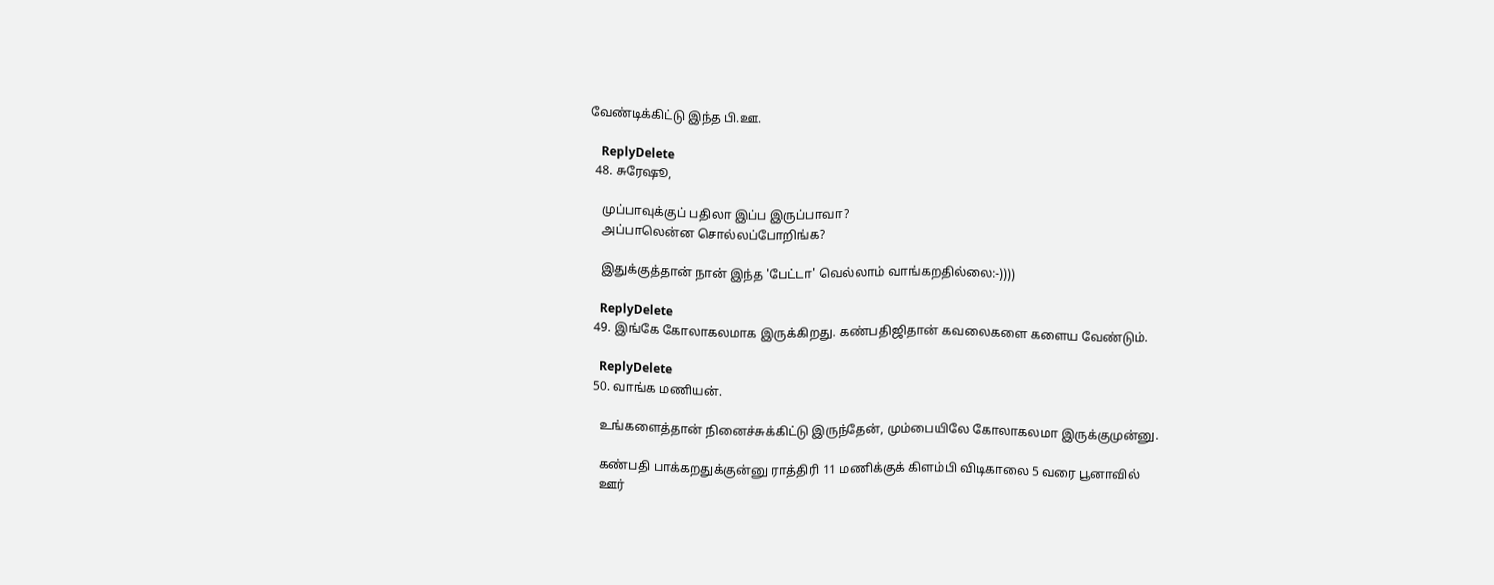வேண்டிக்கிட்டு இந்த பி.ஊ.

    ReplyDelete
  48. சுரேஷூ,

    முப்பாவுக்குப் பதிலா இப்ப இருப்பாவா?
    அப்பாலென்ன சொல்லப்போறிங்க?

    இதுக்குத்தான் நான் இந்த 'பேட்டா' வெல்லாம் வாங்கறதில்லை:-))))

    ReplyDelete
  49. இங்கே கோலாகலமாக இருக்கிறது. கண்பதிஜிதான் கவலைகளை களைய வேண்டும்.

    ReplyDelete
  50. வாங்க மணியன்.

    உங்களைத்தான் நினைச்சுக்கிட்டு இருந்தேன், மும்பையிலே கோலாகலமா இருக்குமுன்னு.

    கண்பதி பாக்கறதுக்குன்னு ராத்திரி 11 மணிக்குக் கிளம்பி விடிகாலை 5 வரை பூனாவில்
    ஊர்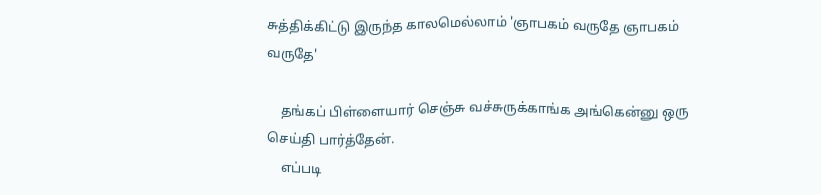சுத்திக்கிட்டு இருந்த காலமெல்லாம் 'ஞாபகம் வருதே ஞாபகம் வருதே'

    தங்கப் பிள்ளையார் செஞ்சு வச்சுருக்காங்க அங்கென்னு ஒரு செய்தி பார்த்தேன்.
    எப்படி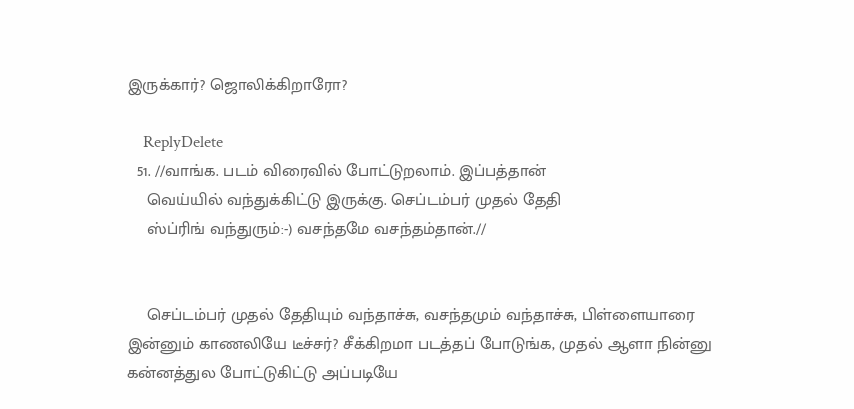இருக்கார்? ஜொலிக்கிறாரோ?

    ReplyDelete
  51. //வாங்க. படம் விரைவில் போட்டுறலாம். இப்பத்தான்
    வெய்யில் வந்துக்கிட்டு இருக்கு. செப்டம்பர் முதல் தேதி
    ஸ்ப்ரிங் வந்துரும்:-) வசந்தமே வசந்தம்தான்.//


    செப்டம்பர் முதல் தேதியும் வ‌ந்தாச்சு, வசந்த‌மும் வ‌ந்தாச்சு, பிள்ளையாரை இன்னும் காணலியே டீச்ச‌ர்? சீக்கிறமா படத்தப் போடுங்க, முத‌ல் ஆளா நின்னு கன்னத்துல போட்டுகிட்டு அப்படியே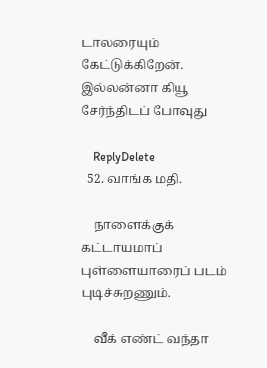டால‌ரையும் கேட்டுக்கிறேன். இல்லன்னா கியூ சேர்ந்திடப் போவுது

    ReplyDelete
  52. வாங்க மதி.

    நாளைக்குக் கட்டாயமாப் புள்ளையாரைப் படம் புடிச்சுறணும்.

    வீக் எண்ட் வந்தா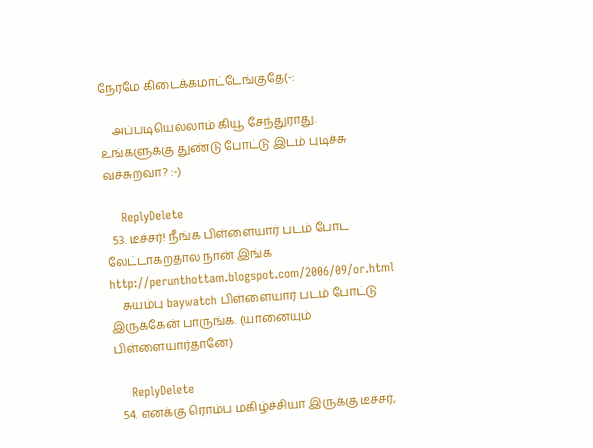நேரமே கிடைக்கமாட்டேங்குதே(-:

    அப்படியெல்லாம் கியூ சேந்துராது. உங்களுக்கு துண்டு போட்டு இடம் புடிச்சு வச்சுறவா? :-)

    ReplyDelete
  53. டீச்ச‌ர்! நீங்க பிள்ளையார் படம் போட லேட்டாகறதால நான் இங்க http://perunthottam.blogspot.com/2006/09/or.html
    சுயம்பு baywatch பிள்ளையார் படம் போட்டு இருக்கேன் பாருங்க. (யானையும் பிள்ளையார்தானே)

    ReplyDelete
  54. எனக்கு ரொம்ப மகிழ்ச்சியா இருக்கு டீச்ச‌ர்,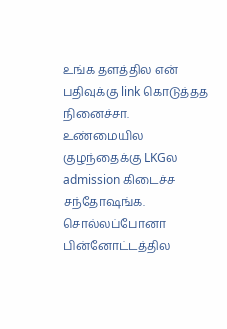உங்க தள‌த்தில என் பதிவுக்கு link கொடுத்தத நினைச்சா. உண்மையில குழந்தைக்கு LKGல admission கிடைச்ச சந்தோஷங்க. சொல்லப்போனா பின்னோட்டத்தில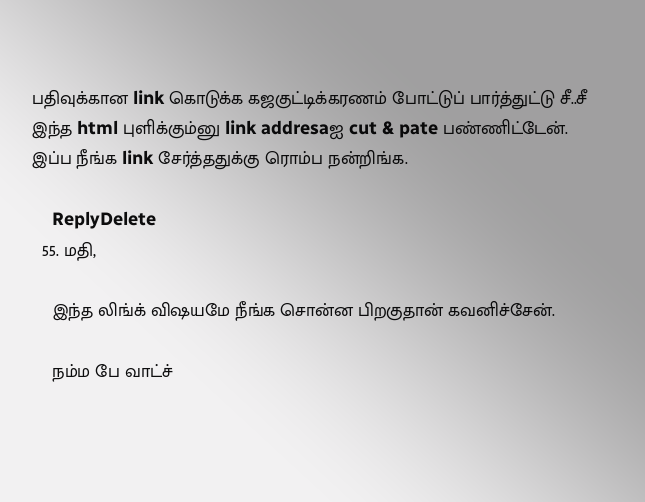பதிவுக்கான link கொடுக்க கஜகுட்டிக்க‌ரணம் போட்டுப் பார்த்துட்டு சீ..சீ இந்த html புளிக்கும்னு link addresaஐ cut & pate பண்ணிட்டேன். இப்ப நீங்க link சேர்த்ததுக்கு ரொம்ப ந‌ன்றிங்க.

    ReplyDelete
  55. மதி,

    இந்த லிங்க் விஷயமே நீங்க சொன்ன பிறகுதான் கவனிச்சேன்.

    நம்ம பே வாட்ச்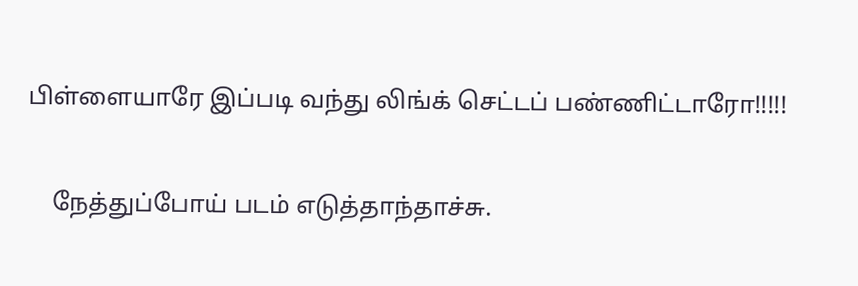பிள்ளையாரே இப்படி வந்து லிங்க் செட்டப் பண்ணிட்டாரோ!!!!!

    நேத்துப்போய் படம் எடுத்தாந்தாச்சு.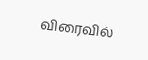விரைவில்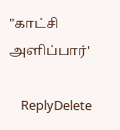"காட்சி அளிப்பார்'

    ReplyDelete